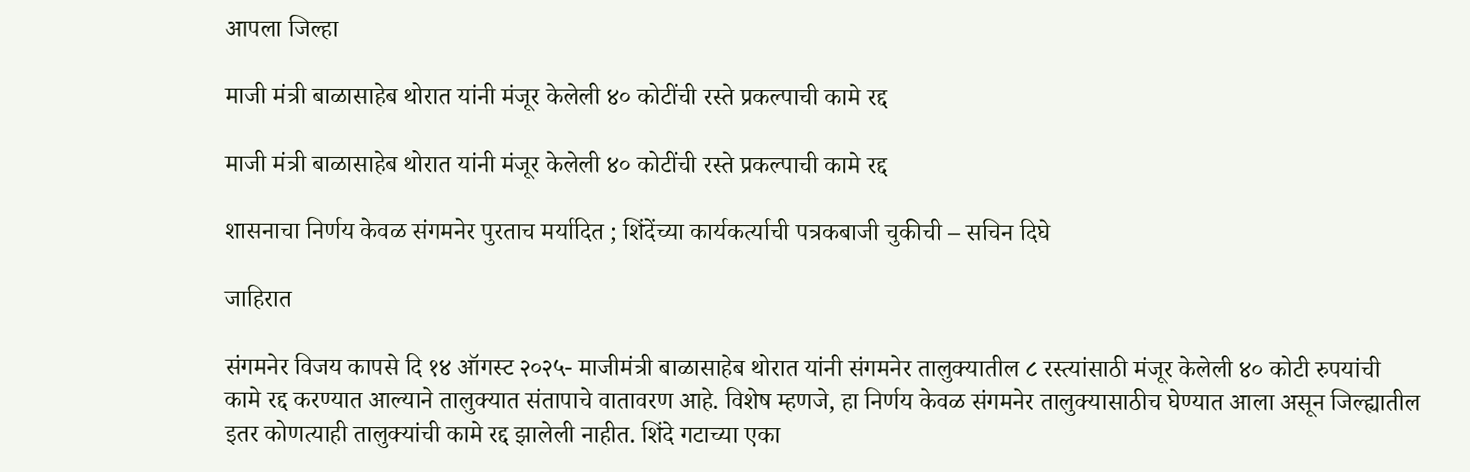आपला जिल्हा

माजी मंत्री बाळासाहेब थोरात यांनी मंजूर केलेली ४० कोटींची रस्ते प्रकल्पाची कामे रद्द

माजी मंत्री बाळासाहेब थोरात यांनी मंजूर केलेली ४० कोटींची रस्ते प्रकल्पाची कामे रद्द

शासनाचा निर्णय केवळ संगमनेर पुरताच मर्यादित ; शिंदेंच्या कार्यकर्त्याची पत्रकबाजी चुकीची – सचिन दिघे

जाहिरात

संगमनेर विजय कापसे दि १४ ऑगस्ट २०२५- माजीमंत्री बाळासाहेब थोरात यांनी संगमनेर तालुक्यातील ८ रस्त्यांसाठी मंजूर केलेली ४० कोटी रुपयांची कामे रद्द करण्यात आल्याने तालुक्यात संतापाचे वातावरण आहे. विशेष म्हणजे, हा निर्णय केवळ संगमनेर तालुक्यासाठीच घेण्यात आला असून जिल्ह्यातील इतर कोणत्याही तालुक्यांची कामे रद्द झालेली नाहीत. शिंदे गटाच्या एका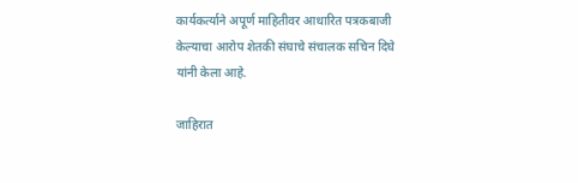कार्यकर्त्याने अपूर्ण माहितीवर आधारित पत्रकबाजी केल्याचा आरोप शेतकी संघाचे संचालक सचिन दिघे यांनी केला आहे.

जाहिरात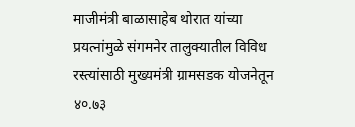माजीमंत्री बाळासाहेब थोरात यांच्या प्रयत्नांमुळे संगमनेर तालुक्यातील विविध रस्त्यांसाठी मुख्यमंत्री ग्रामसडक योजनेतून ४०.७३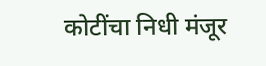कोटींचा निधी मंजूर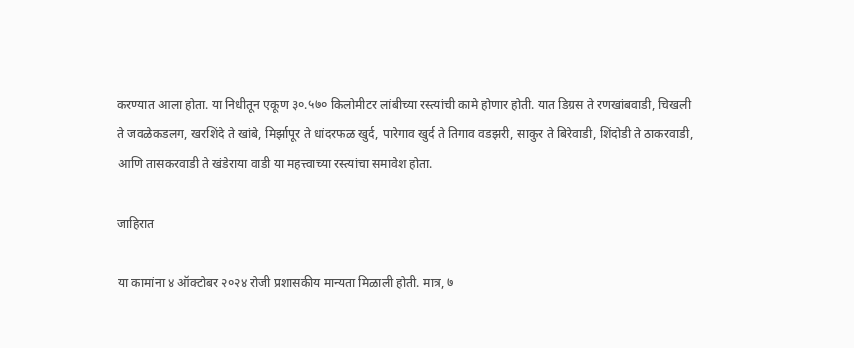करण्यात आला होता. या निधीतून एकूण ३०.५७० किलोमीटर लांबीच्या रस्त्यांची कामे होणार होती. यात डिग्रस ते रणखांबवाडी, चिखली ते जवळेकडलग, खरशिंदे ते खांबे, मिर्झापूर ते धांदरफळ खुर्द, पारेगाव खुर्द ते तिगाव वडझरी, साकुर ते बिरेवाडी, शिंदोडी ते ठाकरवाडी, आणि तासकरवाडी ते खंडेराया वाडी या महत्त्वाच्या रस्त्यांचा समावेश होता.

जाहिरात

या कामांना ४ ऑक्टोबर २०२४ रोजी प्रशासकीय मान्यता मिळाली होती. मात्र, ७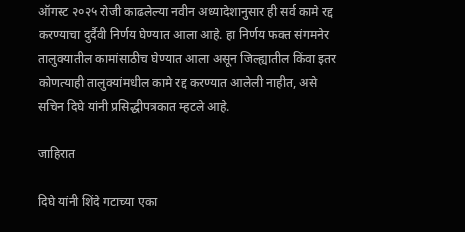ऑगस्ट २०२५ रोजी काढलेल्या नवीन अध्यादेशानुसार ही सर्व कामे रद्द करण्याचा दुर्दैवी निर्णय घेण्यात आला आहे. हा निर्णय फक्त संगमनेर तालुक्यातील कामांसाठीच घेण्यात आला असून जिल्ह्यातील किंवा इतर कोणत्याही तालुक्यांमधील कामे रद्द करण्यात आलेली नाहीत, असे सचिन दिघे यांनी प्रसिद्धीपत्रकात म्हटले आहे.

जाहिरात

दिघे यांनी शिंदे गटाच्या एका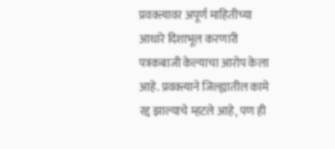प्रवक्त्यावर अपूर्ण माहितीच्या आधारे दिशाभूल करणारी पत्रकबाजी केल्याचा आरोप केला आहे. प्रवक्त्याने जिल्ह्यातील कामे रद्द झाल्याचे म्हटले आहे, पण ही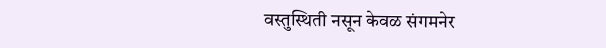वस्तुस्थिती नसून केवळ संगमनेर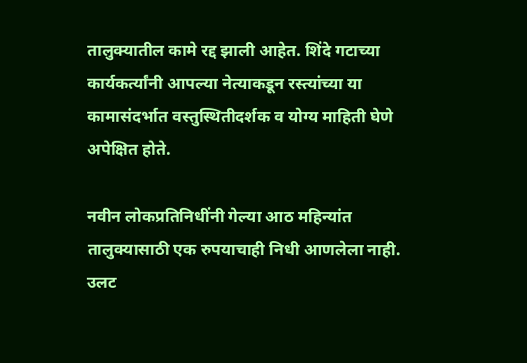तालुक्यातील कामे रद्द झाली आहेत. शिंदे गटाच्या कार्यकर्त्यांनी आपल्या नेत्याकडून रस्त्यांच्या या कामासंदर्भात वस्तुस्थितीदर्शक व योग्य माहिती घेणे अपेक्षित होते.

नवीन लोकप्रतिनिधींनी गेल्या आठ महिन्यांत तालुक्यासाठी एक रुपयाचाही निधी आणलेला नाही. उलट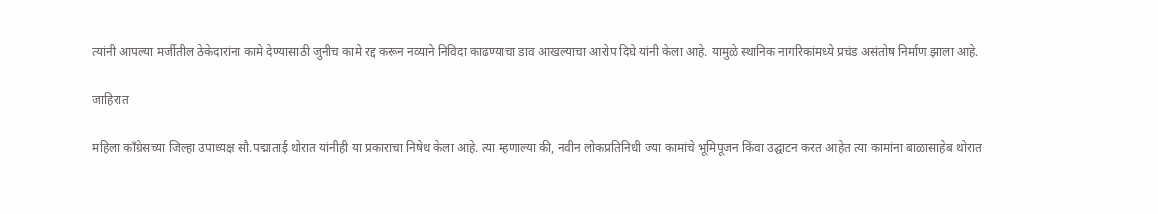त्यांनी आपल्या मर्जीतील ठेकेदारांना कामे देण्यासाठी जुनीच कामे रद्द करून नव्याने निविदा काढण्याचा डाव आखल्याचा आरोप दिघे यांनी केला आहे. यामुळे स्थानिक नागरिकांमध्ये प्रचंड असंतोष निर्माण झाला आहे.

जाहिरात

महिला काँग्रेसच्या जिल्हा उपाध्यक्ष सौ.पद्माताई थोरात यांनीही या प्रकाराचा निषेध केला आहे. त्या म्हणाल्या की, नवीन लोकप्रतिनिधी ज्या कामांचे भूमिपूजन किंवा उद्घाटन करत आहेत त्या कामांना बाळासाहेब थोरात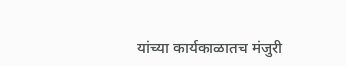यांच्या कार्यकाळातच मंजुरी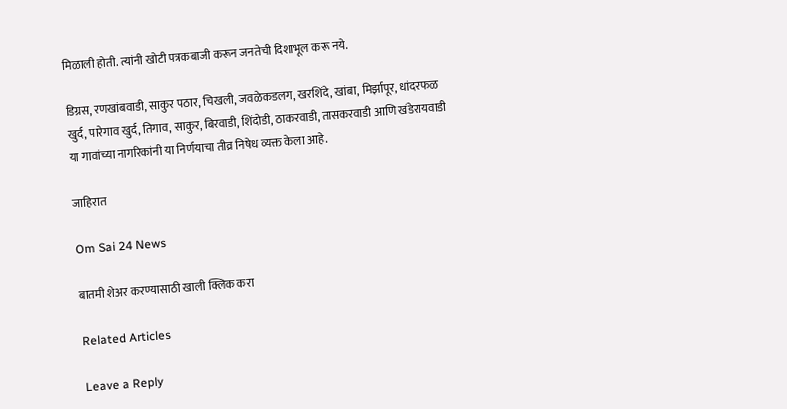मिळाली होती. त्यांनी खोटी पत्रकबाजी करून जनतेची दिशाभूल करू नये.

डिग्रस, रणखांबवाडी, साकुर पठार, चिखली, जवळेकडलग, खरशिंदे, खांबा, मिर्झापूर, धांदरफळ खुर्द, पारेगाव खुर्द, तिगाव, साकुर, बिरवाडी, शिंदोडी, ठाकरवाडी, तासकरवाडी आणि खंडेरायवाडी या गावांच्या नागरिकांनी या निर्णयाचा तीव्र निषेध व्यक्त केला आहे.

जाहिरात

Om Sai 24 News

बातमी शेअर करण्यासाठी खाली क्लिक करा

Related Articles

Leave a Reply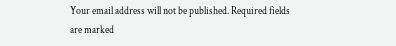Your email address will not be published. Required fields are marked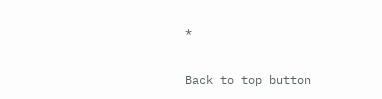*

Back to top button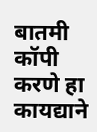बातमी कॉपी करणे हा कायद्याने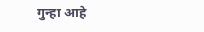गुन्हा आहे